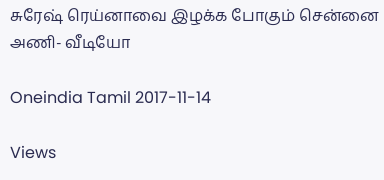சுரேஷ் ரெய்னாவை இழக்க போகும் சென்னை அணி- வீடியோ

Oneindia Tamil 2017-11-14

Views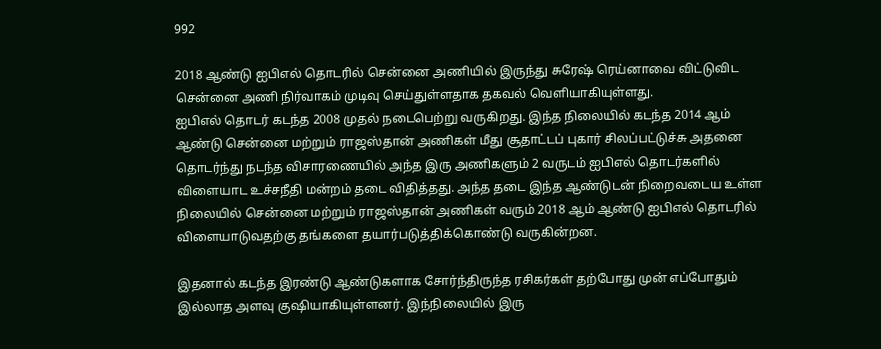992

2018 ஆண்டு ஐபிஎல் தொடரில் சென்னை அணியில் இருந்து சுரேஷ் ரெய்னாவை விட்டுவிட சென்னை அணி நிர்வாகம் முடிவு செய்துள்ளதாக தகவல் வெளியாகியுள்ளது.
ஐபிஎல் தொடர் கடந்த 2008 முதல் நடைபெற்று வருகிறது. இந்த நிலையில் கடந்த 2014 ஆம் ஆண்டு சென்னை மற்றும் ராஜஸ்தான் அணிகள் மீது சூதாட்டப் புகார் சிலப்பட்டுச்சு அதனை தொடர்ந்து நடந்த விசாரணையில் அந்த இரு அணிகளும் 2 வருடம் ஐபிஎல் தொடர்களில் விளையாட உச்சநீதி மன்றம் தடை விதித்தது. அந்த தடை இந்த ஆண்டுடன் நிறைவடைய உள்ள நிலையில் சென்னை மற்றும் ராஜஸ்தான் அணிகள் வரும் 2018 ஆம் ஆண்டு ஐபிஎல் தொடரில் விளையாடுவதற்கு தங்களை தயார்படுத்திக்கொண்டு வருகின்றன.

இதனால் கடந்த இரண்டு ஆண்டுகளாக சோர்ந்திருந்த ரசிகர்கள் தற்போது முன் எப்போதும் இல்லாத அளவு குஷியாகியுள்ளனர். இந்நிலையில் இரு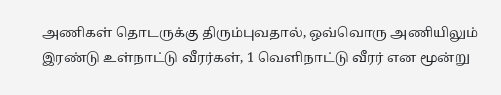அணிகள் தொடருக்கு திரும்புவதால், ஒவ்வொரு அணியிலும் இரண்டு உள்நாட்டு வீரர்கள், 1 வெளிநாட்டு வீரர் என மூன்று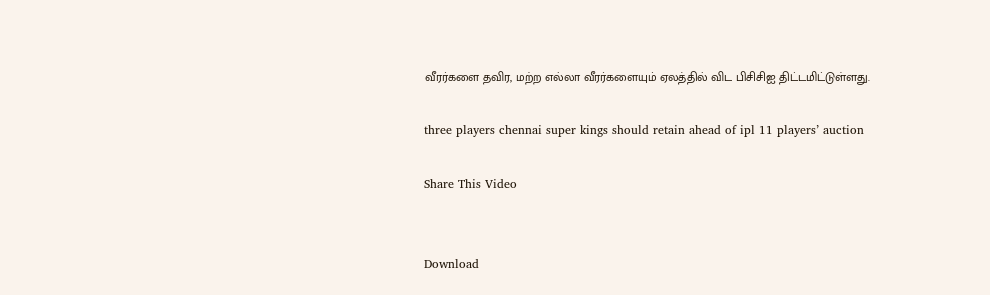வீரர்களை தவிர, மற்ற எல்லா வீரர்களையும் ஏலத்தில் விட பிசிசிஐ திட்டமிட்டுள்ளது.

three players chennai super kings should retain ahead of ipl 11 players’ auction

Share This Video


Download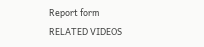Report form
RELATED VIDEOS